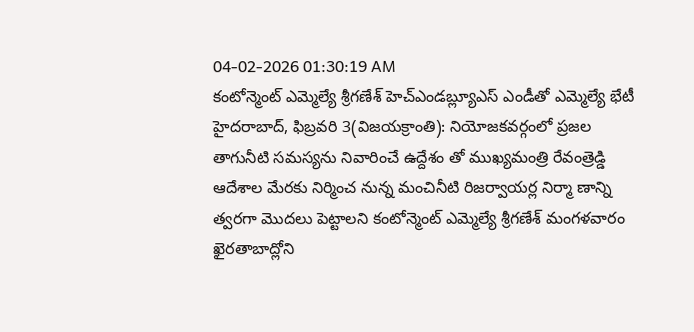04-02-2026 01:30:19 AM
కంటోన్మెంట్ ఎమ్మెల్యే శ్రీగణేశ్ హెచ్ఎండబ్ల్యూఎస్ ఎండీతో ఎమ్మెల్యే భేటీ
హైదరాబాద్, ఫిబ్రవరి 3(విజయక్రాంతి): నియోజకవర్గంలో ప్రజల తాగునీటి సమస్యను నివారించే ఉద్దేశం తో ముఖ్యమంత్రి రేవంత్రెడ్డి ఆదేశాల మేరకు నిర్మించ నున్న మంచినీటి రిజర్వాయర్ల నిర్మా ణాన్ని త్వరగా మొదలు పెట్టాలని కంటోన్మెంట్ ఎమ్మెల్యే శ్రీగణేశ్ మంగళవారం ఖైరతాబాద్లోని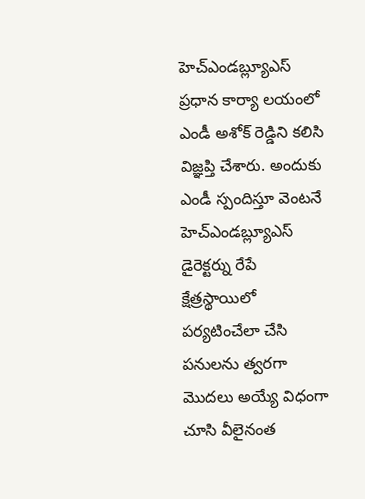హెచ్ఎండబ్ల్యూఎస్ ప్రధాన కార్యా లయంలో ఎండీ అశోక్ రెడ్డిని కలిసి విజ్ఞప్తి చేశారు. అందుకు ఎండీ స్పందిస్తూ వెంటనే హెచ్ఎండబ్ల్యూఎస్ డైరెక్టర్ను రేపే క్షేత్రస్థాయిలో పర్యటించేలా చేసి పనులను త్వరగా మొదలు అయ్యే విధంగా చూసి వీలైనంత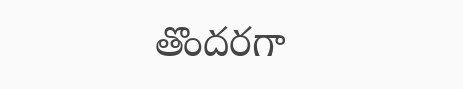తొందరగా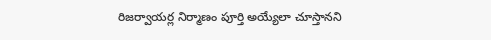రిజర్వాయర్ల నిర్మాణం పూర్తి అయ్యేలా చూస్తానని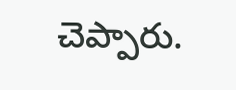చెప్పారు.